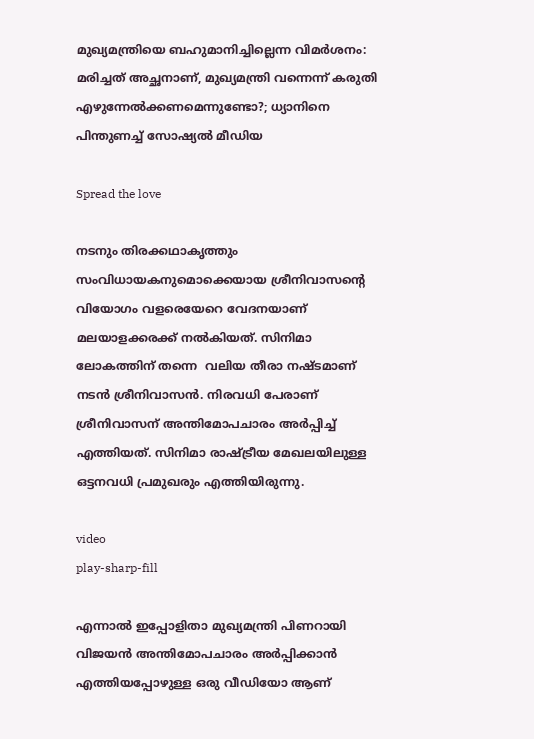മുഖ്യമന്ത്രിയെ ബഹുമാനിച്ചില്ലെന്ന വിമർശനം: മരിച്ചത് അച്ഛനാണ്, മുഖ്യമന്ത്രി വന്നെന്ന് കരുതി എഴുന്നേല്‍ക്കണമെന്നുണ്ടോ?; ധ്യാനിനെ പിന്തുണച്ച്‌ സോഷ്യല്‍ മീഡിയ

Spread the love

നടനും തിരക്കഥാകൃത്തും സംവിധായകനുമൊക്കെയായ ശ്രീനിവാസന്റെ വിയോഗം വളരെയേറെ വേദനയാണ് മലയാളക്കരക്ക് നൽകിയത്. സിനിമാ ലോകത്തിന് തന്നെ  വലിയ തീരാ നഷ്ടമാണ് നടൻ ശ്രീനിവാസൻ. നിരവധി പേരാണ് ശ്രീനിവാസന് അന്തിമോപചാരം അർപ്പിച്ച് എത്തിയത്. സിനിമാ രാഷ്ട്രീയ മേഖലയിലുള്ള ഒട്ടനവധി പ്രമുഖരും എത്തിയിരുന്നു.

video
play-sharp-fill

എന്നാൽ ഇപ്പോളിതാ മുഖ്യമന്ത്രി പിണറായി വിജയൻ അന്തിമോപചാരം അർപ്പിക്കാൻ എത്തിയപ്പോഴുള്ള ഒരു വീഡിയോ ആണ്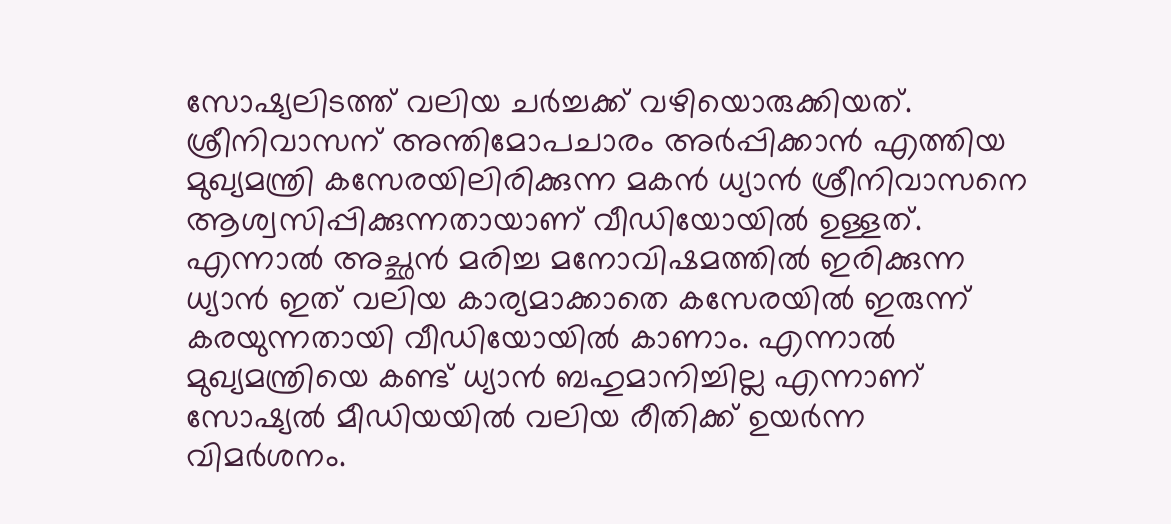സോഷ്യലിടത്ത് വലിയ ചർച്ചക്ക് വഴിയൊരുക്കിയത്.  ശ്രീനിവാസന് അന്തിമോപചാരം അർപ്പിക്കാൻ എത്തിയ മുഖ്യമന്ത്രി കസേരയിലിരിക്കുന്ന മകൻ ധ്യാൻ ശ്രീനിവാസനെ ആശ്വസിപ്പിക്കുന്നതായാണ് വീഡിയോയിൽ ഉള്ളത്. എന്നാൽ അച്ഛൻ മരിച്ച മനോവിഷമത്തിൽ ഇരിക്കുന്ന ധ്യാൻ ഇത് വലിയ കാര്യമാക്കാതെ കസേരയിൽ ഇരുന്ന് കരയുന്നതായി വീഡിയോയിൽ കാണാം. എന്നാല്‍ മുഖ്യമന്ത്രിയെ കണ്ട് ധ്യാൻ ബഹുമാനിച്ചില്ല എന്നാണ് സോഷ്യല്‍ മീഡിയയില്‍ വലിയ രീതിക്ക് ഉയർന്ന വിമർശനം.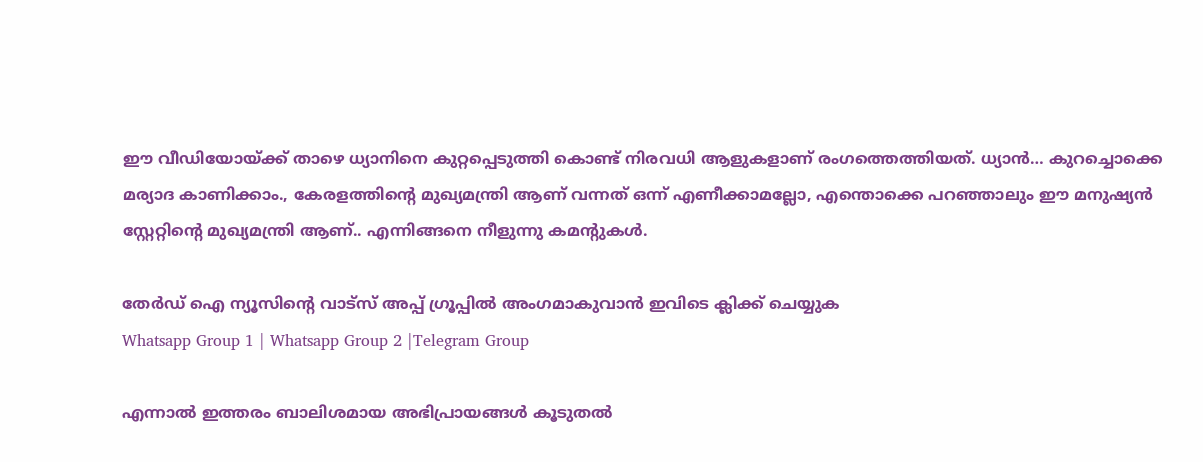ഈ വീഡിയോയ്ക്ക് താഴെ ധ്യാനിനെ കുറ്റപ്പെടുത്തി കൊണ്ട് നിരവധി ആളുകളാണ് രംഗത്തെത്തിയത്. ധ്യാൻ… കുറച്ചൊക്കെ മര്യാദ കാണിക്കാം., കേരളത്തിന്റെ മുഖ്യമന്ത്രി ആണ് വന്നത് ഒന്ന് എണീക്കാമല്ലോ, എന്തൊക്കെ പറഞ്ഞാലും ഈ മനുഷ്യൻ സ്റ്റേറ്റിന്റെ മുഖ്യമന്ത്രി ആണ്.. എന്നിങ്ങനെ നീളുന്നു കമന്റുകള്‍.

തേർഡ് ഐ ന്യൂസിന്റെ വാട്സ് അപ്പ് ഗ്രൂപ്പിൽ അംഗമാകുവാൻ ഇവിടെ ക്ലിക്ക് ചെയ്യുക
Whatsapp Group 1 | Whatsapp Group 2 |Telegram Group

എന്നാല്‍ ഇത്തരം ബാലിശമായ അഭിപ്രായങ്ങള്‍ കൂടുതൽ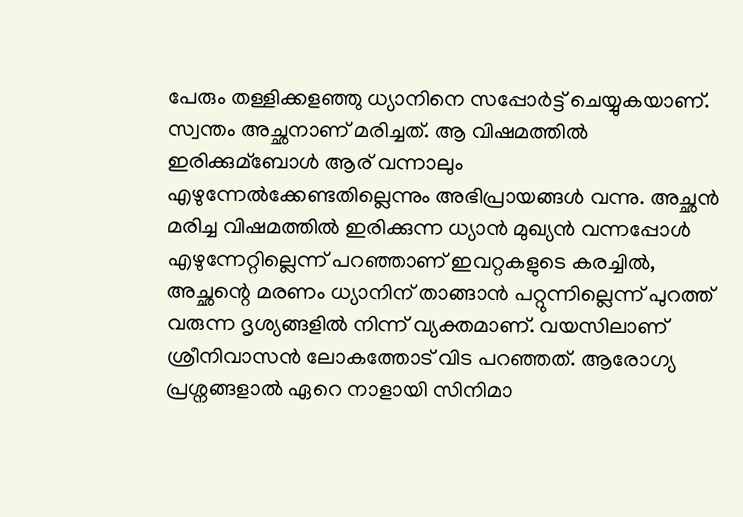പേരും തള്ളിക്കളഞ്ഞു ധ്യാനിനെ സപ്പോർട്ട് ചെയ്യുകയാണ്. സ്വന്തം അച്ഛനാണ് മരിച്ചത്. ആ വിഷമത്തില്‍ ഇരിക്കുമ്ബോള്‍ ആര് വന്നാലും എഴുന്നേല്‍ക്കേണ്ടതില്ലെന്നും അഭിപ്രായങ്ങള്‍ വന്നു. അച്ഛൻ മരിച്ച വിഷമത്തില്‍ ഇരിക്കുന്ന ധ്യാൻ മുഖ്യൻ വന്നപ്പോള്‍ എഴുന്നേറ്റില്ലെന്ന് പറഞ്ഞാണ് ഇവറ്റകളുടെ കരച്ചില്‍,  അച്ഛന്റെ മരണം ധ്യാനിന് താങ്ങാൻ പറ്റുന്നില്ലെന്ന് പുറത്ത് വരുന്ന ദൃശ്യങ്ങളില്‍ നിന്ന് വ്യക്തമാണ്. വയസിലാണ് ശ്രീനിവാസൻ ലോകത്തോട് വിട പറഞ്ഞത്. ആരോഗ്യ പ്രശ്നങ്ങളാല്‍ ഏറെ നാളായി സിനിമാ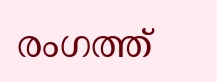രംഗത്ത്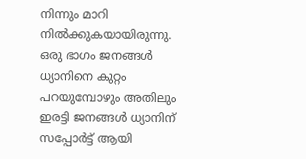നിന്നും മാറി നില്‍ക്കുകയായിരുന്നു. ഒരു ഭാഗം ജനങ്ങൾ ധ്യാനിനെ കുറ്റം പറയുമ്പോഴും അതിലും ഇരട്ടി ജനങ്ങൾ ധ്യാനിന് സപ്പോർട്ട് ആയി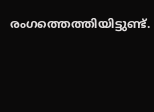രംഗത്തെത്തിയിട്ടുണ്ട്.